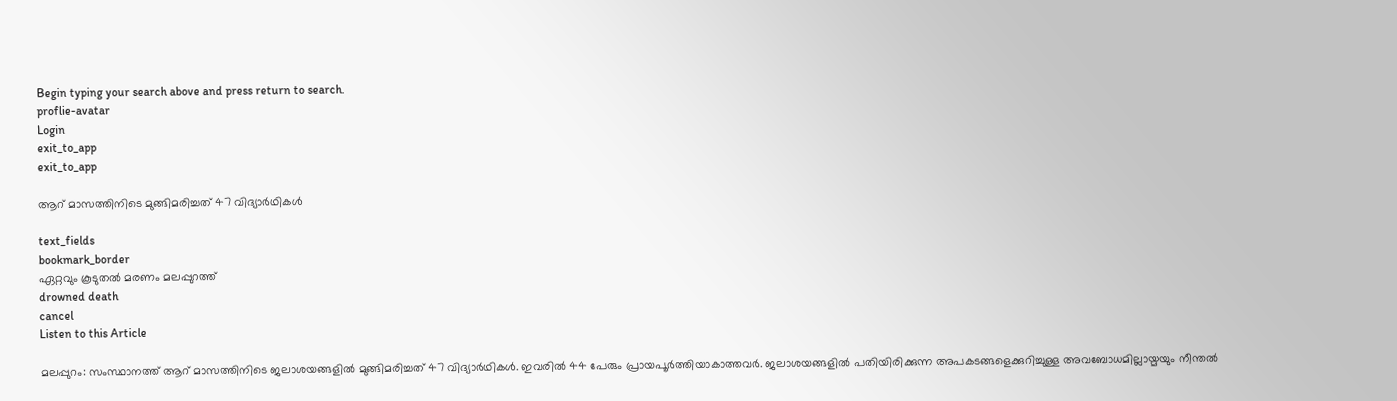Begin typing your search above and press return to search.
proflie-avatar
Login
exit_to_app
exit_to_app

ആറ് മാസത്തിനിടെ മുങ്ങിമരിച്ചത് 47 വിദ്യാർഥികൾ

text_fields
bookmark_border
ഏറ്റവും കൂടുതൽ മരണം മലപ്പുറത്ത്
drowned death
cancel
Listen to this Article

മലപ്പുറം: സംസ്ഥാനത്ത് ആറ് മാസത്തിനിടെ ജലാശയങ്ങളിൽ മുങ്ങിമരിച്ചത് 47 വിദ്യാർഥികൾ. ഇവരിൽ 44 പേരും പ്രായപൂർത്തിയാകാത്തവർ. ജലാശയങ്ങളിൽ പതിയിരിക്കുന്ന അപകടങ്ങളെക്കുറിച്ചുള്ള അവബോധമില്ലായ്മയും നീന്തൽ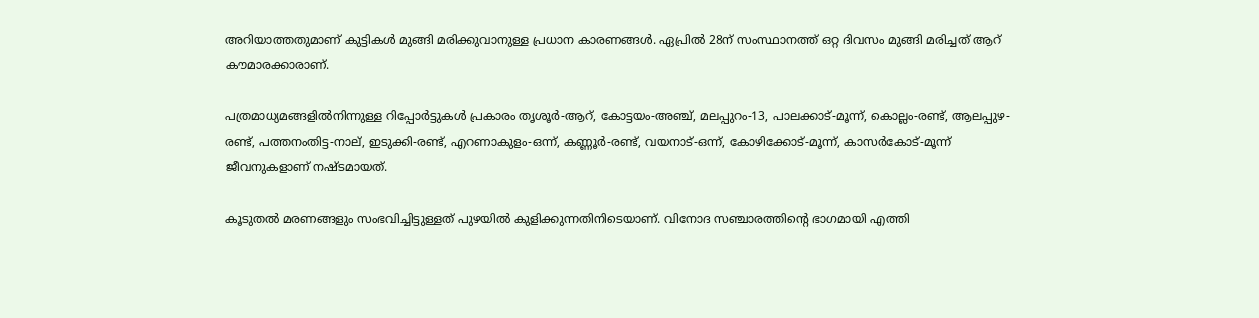അറിയാത്തതുമാണ് കുട്ടികൾ മുങ്ങി മരിക്കുവാനുള്ള പ്രധാന കാരണങ്ങൾ. ഏപ്രിൽ 28ന് സംസ്ഥാനത്ത് ഒറ്റ ദിവസം മുങ്ങി മരിച്ചത് ആറ് കൗമാരക്കാരാണ്.

പത്രമാധ്യമങ്ങളിൽനിന്നുള്ള റിപ്പോർട്ടുകൾ പ്രകാരം തൃശൂർ-ആറ്, കോട്ടയം-അഞ്ച്, മലപ്പുറം-13, പാലക്കാട്-മൂന്ന്, കൊല്ലം-രണ്ട്, ആലപ്പുഴ-രണ്ട്, പത്തനംതിട്ട-നാല്, ഇടുക്കി-രണ്ട്, എറണാകുളം-ഒന്ന്, കണ്ണൂർ-രണ്ട്, വയനാട്-ഒന്ന്, കോഴിക്കോട്-മൂന്ന്, കാസർകോട്-മൂന്ന് ജീവനുകളാണ് നഷ്ടമായത്.

കൂടുതൽ മരണങ്ങളും സംഭവിച്ചിട്ടുള്ളത് പുഴയിൽ കുളിക്കുന്നതിനിടെയാണ്. വിനോദ സഞ്ചാരത്തിന്‍റെ ഭാഗമായി എത്തി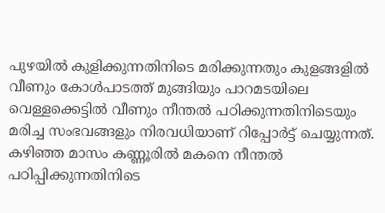പുഴയിൽ കുളിക്കുന്നതിനിടെ മരിക്കുന്നതും കുളങ്ങളിൽ വീണും കോൾപാടത്ത് മുങ്ങിയും പാറമടയിലെ വെള്ളക്കെട്ടിൽ വീണും നീന്തൽ പഠിക്കുന്നതിനിടെയും മരിച്ച സംഭവങ്ങളും നിരവധിയാണ് റിപ്പോർട്ട് ചെയ്യുന്നത്. കഴിഞ്ഞ മാസം കണ്ണൂരിൽ മകനെ നീന്തൽ പഠിപ്പിക്കുന്നതിനിടെ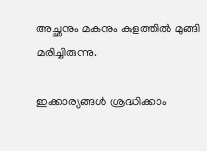അച്ഛനും മകനും കുളത്തിൽ മുങ്ങി മരിച്ചിരുന്നു.

ഇക്കാര്യങ്ങൾ ശ്രദ്ധിക്കാം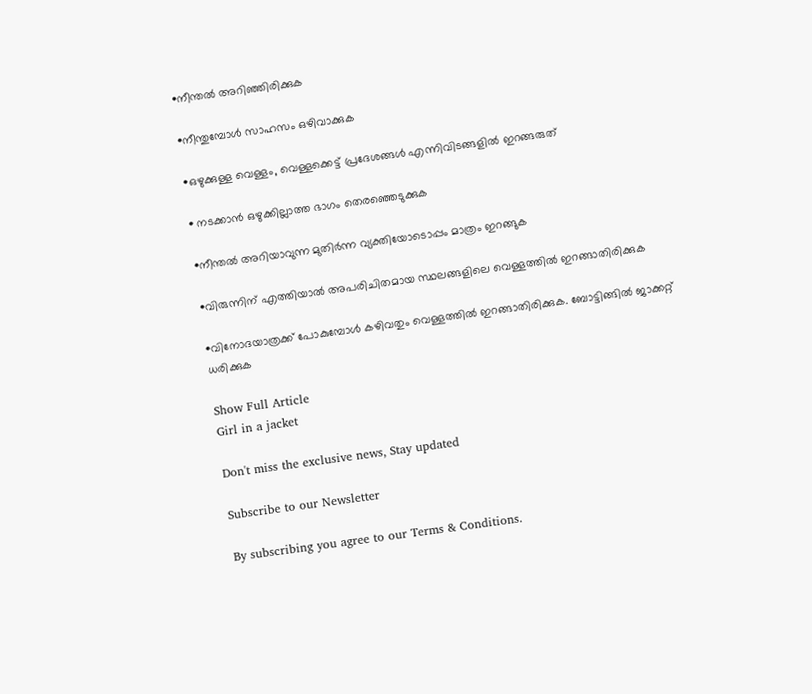•നീന്തൽ അറിഞ്ഞിരിക്കുക

•നീന്തുമ്പോൾ സാഹസം ഒഴിവാക്കുക

•ഒഴുക്കുള്ള വെള്ളം, വെള്ളക്കെട്ട് പ്രദേശങ്ങൾ എന്നിവിടങ്ങളിൽ ഇറങ്ങരുത്

• നടക്കാൻ ഒഴുക്കില്ലാത്ത ഭാഗം തെരഞ്ഞെടുക്കുക

•നീന്തൽ അറിയാവുന്ന മുതിർന്ന വ്യക്തിയോടൊപ്പം മാത്രം ഇറങ്ങുക

•വിരുന്നിന് എത്തിയാൽ അപരിചിതമായ സ്ഥലങ്ങളിലെ വെള്ളത്തിൽ ഇറങ്ങാതിരിക്കുക

•വിനോദയാത്രക്ക് പോകുമ്പോൾ കഴിവതും വെള്ളത്തിൽ ഇറങ്ങാതിരിക്കുക. ബോട്ടിങ്ങിൽ ജാക്കറ്റ് ധരിക്കുക

Show Full Article
Girl in a jacket

Don't miss the exclusive news, Stay updated

Subscribe to our Newsletter

By subscribing you agree to our Terms & Conditions.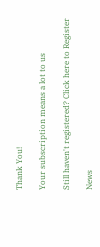Thank You!

Your subscription means a lot to us

Still haven't registered? Click here to Register

News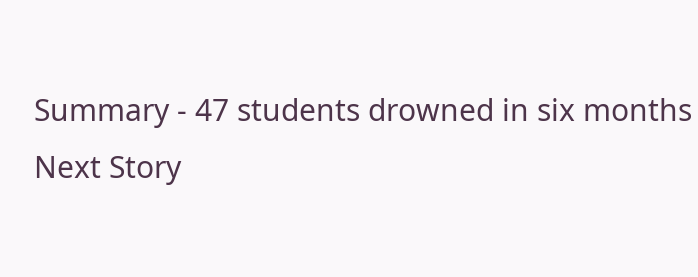Summary - 47 students drowned in six months
Next Story